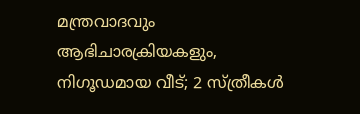മന്ത്രവാദവും ആഭിചാരക്രിയകളും, നിഗൂഡമായ വീട്; 2 സ്ത്രീകൾ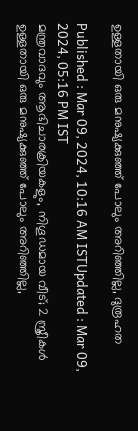ഉള്ളതായി ഒരു മനുഷ്യക്കുഞ്ഞ് പോലും അറിഞ്ഞില്ല, ദുരൂഹത

Published : Mar 09, 2024, 10:16 AM ISTUpdated : Mar 09, 2024, 05:16 PM IST
മന്ത്രവാദവും ആഭിചാരക്രിയകളും, നിഗൂഡമായ വീട്; 2 സ്ത്രീകൾ ഉള്ളതായി ഒരു മനുഷ്യക്കുഞ്ഞ് പോലും അറിഞ്ഞില്ല,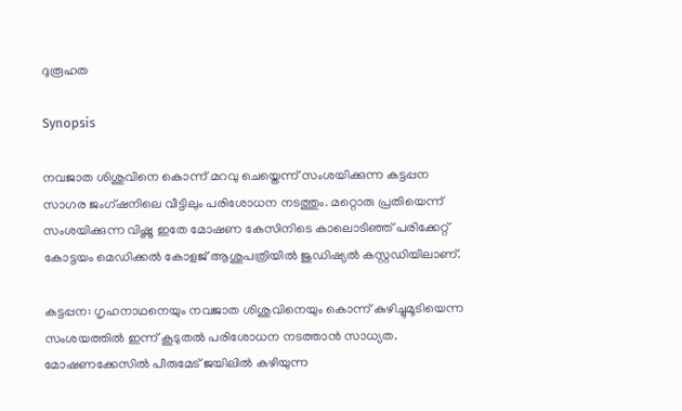ദുരൂഹത

Synopsis

നവജാത ശിശുവിനെ കൊന്ന് മറവു ചെയ്തെന്ന് സംശയിക്കുന്ന കട്ടപ്പന സാഗര ജംഗ്ഷനിലെ വീട്ടിലും പരിശോധന നടത്തും. മറ്റൊരു പ്രതിയെന്ന് സംശയിക്കുന്ന വിഷ്ണു ഇതേ മോഷണ കേസിനിടെ കാലൊടിഞ്ഞ് പരിക്കേറ്റ് കോട്ടയം മെഡിക്കൽ കോളജ് ആശുപത്രിയിൽ ജുഡിഷ്യൽ കസ്റ്റഡിയിലാണ്.

കട്ടപ്പന: ഗൃഹനാഥനെയും നവജാത ശിശുവിനെയും കൊന്ന് കുഴിച്ചുമൂടിയെന്ന സംശയത്തിൽ ഇന്ന് കൂടുതൽ പരിശോധന നടത്താൻ സാധ്യത. മോഷണക്കേസിൽ പീരുമേട് ജയിലിൽ കഴിയുന്ന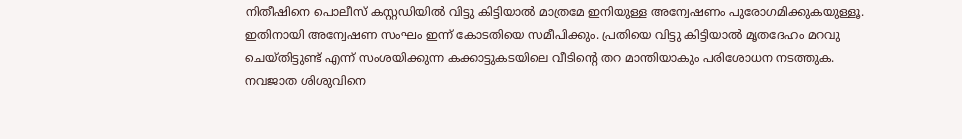നിതീഷിനെ പൊലീസ് കസ്റ്റഡിയിൽ വിട്ടു കിട്ടിയാൽ മാത്രമേ ഇനിയുള്ള അന്വേഷണം പുരോഗമിക്കുകയുള്ളൂ. ഇതിനായി അന്വേഷണ സംഘം ഇന്ന് കോടതിയെ സമീപിക്കും. പ്രതിയെ വിട്ടു കിട്ടിയാൽ മൃതദേഹം മറവു ചെയ്തിട്ടുണ്ട് എന്ന് സംശയിക്കുന്ന കക്കാട്ടുകടയിലെ വീടിന്റെ തറ മാന്തിയാകും പരിശോധന നടത്തുക. നവജാത ശിശുവിനെ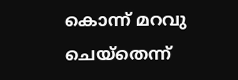കൊന്ന് മറവു ചെയ്തെന്ന്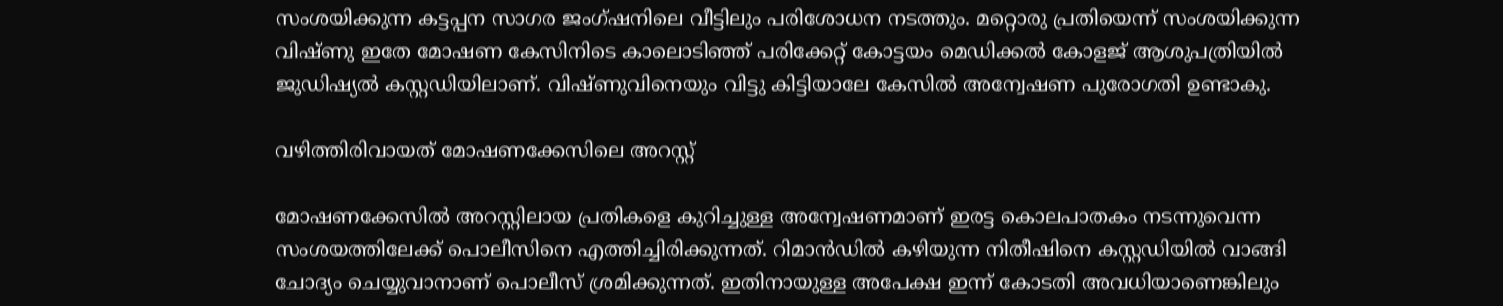സംശയിക്കുന്ന കട്ടപ്പന സാഗര ജംഗ്ഷനിലെ വീട്ടിലും പരിശോധന നടത്തും. മറ്റൊരു പ്രതിയെന്ന് സംശയിക്കുന്ന വിഷ്ണു ഇതേ മോഷണ കേസിനിടെ കാലൊടിഞ്ഞ് പരിക്കേറ്റ് കോട്ടയം മെഡിക്കൽ കോളജ് ആശുപത്രിയിൽ ജുഡിഷ്യൽ കസ്റ്റഡിയിലാണ്. വിഷ്ണുവിനെയും വിട്ടു കിട്ടിയാലേ കേസിൽ അന്വേഷണ പുരോഗതി ഉണ്ടാകു.

വഴിത്തിരിവായത് മോഷണക്കേസിലെ അറസ്റ്റ്

മോഷണക്കേസിൽ അറസ്റ്റിലായ പ്രതികളെ കുറിച്ചുള്ള അന്വേഷണമാണ് ഇരട്ട കൊലപാതകം നടന്നുവെന്ന സംശയത്തിലേക്ക് പൊലീസിനെ എത്തിച്ചിരിക്കുന്നത്. റിമാൻഡിൽ കഴിയുന്ന നിതീഷിനെ കസ്റ്റഡിയിൽ വാങ്ങി ചോദ്യം ചെയ്യുവാനാണ് പൊലീസ് ശ്രമിക്കുന്നത്. ഇതിനായുള്ള അപേക്ഷ ഇന്ന് കോടതി അവധിയാണെങ്കിലും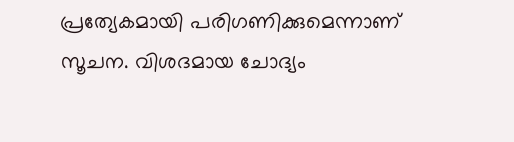പ്രത്യേകമായി പരിഗണിക്കുമെന്നാണ് സൂചന. വിശദമായ ചോദ്യം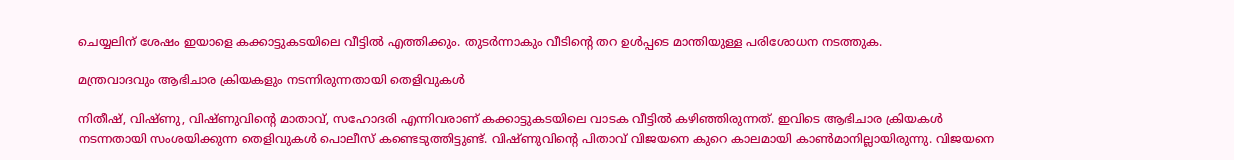ചെയ്യലിന് ശേഷം ഇയാളെ കക്കാട്ടുകടയിലെ വീട്ടിൽ എത്തിക്കും. തുടർന്നാകും വീടിന്റെ തറ ഉൾപ്പടെ മാന്തിയുള്ള പരിശോധന നടത്തുക.

മന്ത്രവാദവും ആഭിചാര ക്രിയകളും നടന്നിരുന്നതായി തെളിവുകൾ

നിതീഷ്, വിഷ്ണു, വിഷ്ണുവിന്റെ മാതാവ്, സഹോദരി എന്നിവരാണ് കക്കാട്ടുകടയിലെ വാടക വീട്ടിൽ കഴിഞ്ഞിരുന്നത്. ഇവിടെ ആഭിചാര ക്രിയകൾ നടന്നതായി സംശയിക്കുന്ന തെളിവുകൾ പൊലീസ് കണ്ടെടുത്തിട്ടുണ്ട്. വിഷ്ണുവിൻ്റെ പിതാവ് വിജയനെ കുറെ കാലമായി കാൺമാനില്ലായിരുന്നു. വിജയനെ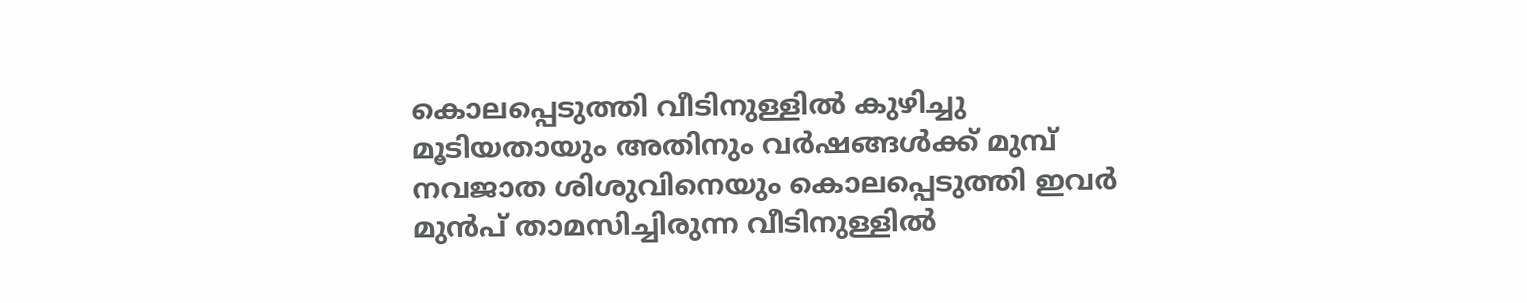കൊലപ്പെടുത്തി വീടിനുള്ളിൽ കുഴിച്ചു മൂടിയതായും അതിനും വർഷങ്ങൾക്ക് മുമ്പ് നവജാത ശിശുവിനെയും കൊലപ്പെടുത്തി ഇവർ മുൻപ് താമസിച്ചിരുന്ന വീടിനുള്ളിൽ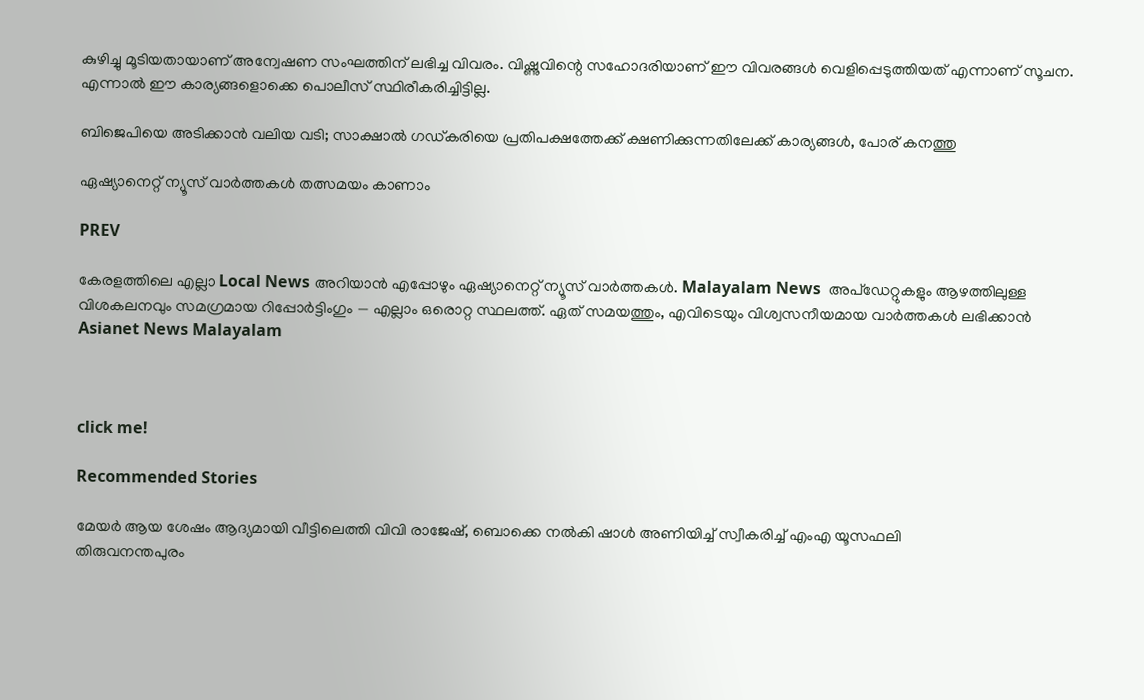കുഴിച്ചു മൂടിയതായാണ് അന്വേഷണ സംഘത്തിന് ലഭിച്ച വിവരം. വിഷ്ണുവിന്റെ സഹോദരിയാണ് ഈ വിവരങ്ങൾ വെളിപ്പെടുത്തിയത് എന്നാണ് സൂചന. എന്നാൽ ഈ കാര്യങ്ങളൊക്കെ പൊലീസ് സ്ഥിരീകരിച്ചിട്ടില്ല.

ബിജെപിയെ അടിക്കാൻ വലിയ വടി; സാക്ഷാൽ ഗ‍ഡ്കരിയെ പ്രതിപക്ഷത്തേക്ക് ക്ഷണിക്കുന്നതിലേക്ക് കാര്യങ്ങൾ, പോര് കനത്തു

ഏഷ്യാനെറ്റ് ന്യൂസ് വാർത്തകൾ തത്സമയം കാണാം

PREV

കേരളത്തിലെ എല്ലാ Local News അറിയാൻ എപ്പോഴും ഏഷ്യാനെറ്റ് ന്യൂസ് വാർത്തകൾ. Malayalam News  അപ്‌ഡേറ്റുകളും ആഴത്തിലുള്ള വിശകലനവും സമഗ്രമായ റിപ്പോർട്ടിംഗും — എല്ലാം ഒരൊറ്റ സ്ഥലത്ത്. ഏത് സമയത്തും, എവിടെയും വിശ്വസനീയമായ വാർത്തകൾ ലഭിക്കാൻ Asianet News Malayalam



click me!

Recommended Stories

മേയർ ആയ ശേഷം ആദ്യമായി വീട്ടിലെത്തി വിവി രാജേഷ്, ബൊക്കെ നൽകി ഷാൾ അണിയിച്ച് സ്വീകരിച്ച് എംഎ യൂസഫലി
തിരുവനന്തപുരം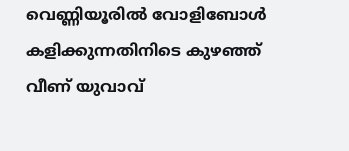വെണ്ണിയൂരിൽ വോളിബോൾ കളിക്കുന്നതിനിടെ കുഴഞ്ഞ് വീണ് യുവാവ്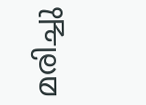മരിച്ചു